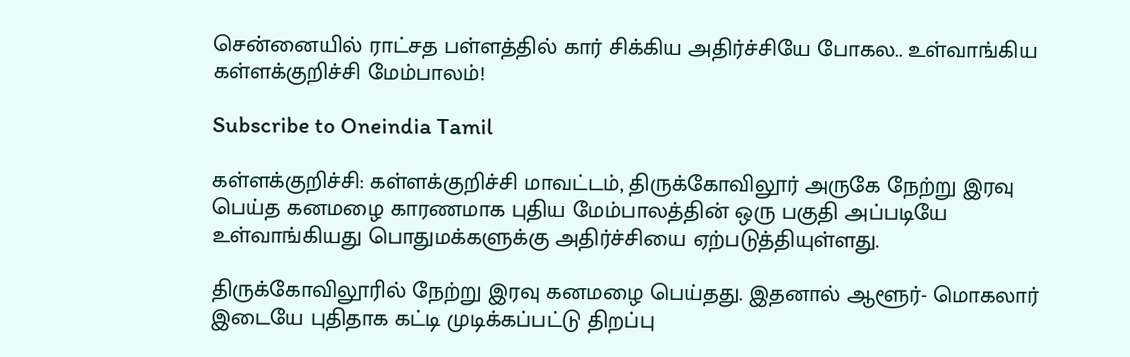சென்னையில் ராட்சத பள்ளத்தில் கார் சிக்கிய அதிர்ச்சியே போகல.. உள்வாங்கிய கள்ளக்குறிச்சி மேம்பாலம்!

Subscribe to Oneindia Tamil

கள்ளக்குறிச்சி: கள்ளக்குறிச்சி மாவட்டம், திருக்கோவிலூர் அருகே நேற்று இரவு பெய்த கனமழை காரணமாக புதிய மேம்பாலத்தின் ஒரு பகுதி அப்படியே உள்வாங்கியது பொதுமக்களுக்கு அதிர்ச்சியை ஏற்படுத்தியுள்ளது.

திருக்கோவிலூரில் நேற்று இரவு கனமழை பெய்தது. இதனால் ஆளூர்- மொகலார் இடையே புதிதாக கட்டி முடிக்கப்பட்டு திறப்பு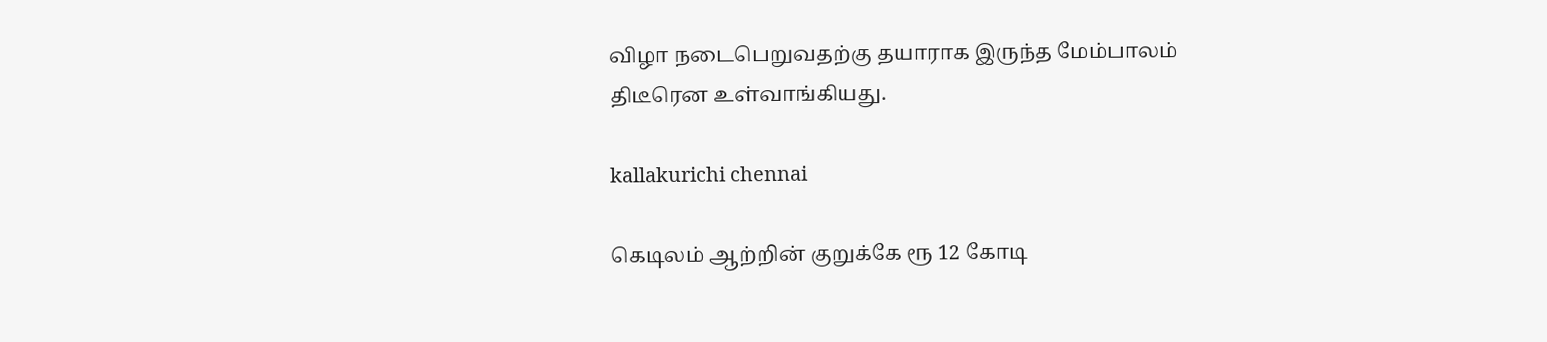விழா நடைபெறுவதற்கு தயாராக இருந்த மேம்பாலம் திடீரென உள்வாங்கியது.

kallakurichi chennai

கெடிலம் ஆற்றின் குறுக்கே ரூ 12 கோடி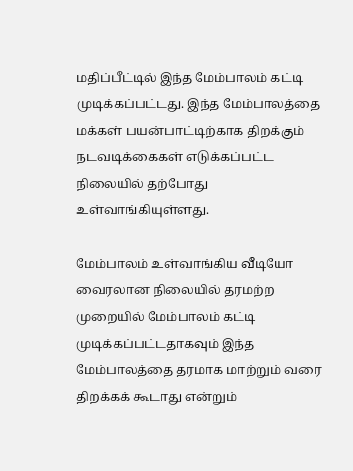மதிப்பீட்டில் இந்த மேம்பாலம் கட்டி முடிக்கப்பட்டது. இந்த மேம்பாலத்தை மக்கள் பயன்பாட்டிற்காக திறக்கும் நடவடிக்கைகள் எடுக்கப்பட்ட நிலையில் தற்போது உள்வாங்கியுள்ளது.

மேம்பாலம் உள்வாங்கிய வீடியோ வைரலான நிலையில் தரமற்ற முறையில் மேம்பாலம் கட்டி முடிக்கப்பட்டதாகவும் இந்த மேம்பாலத்தை தரமாக மாற்றும் வரை திறக்கக் கூடாது என்றும்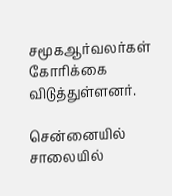சமூகஆர்வலர்கள் கோரிக்கை விடுத்துள்ளனர்.

சென்னையில் சாலையில்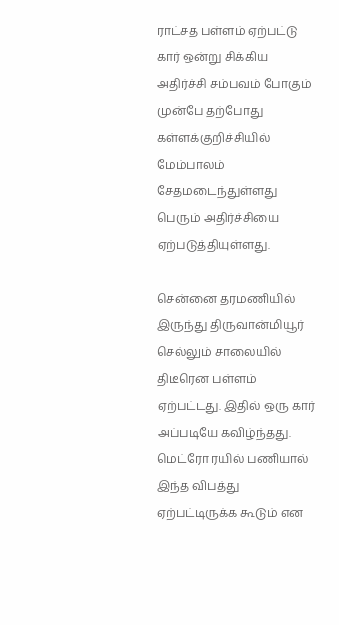ராட்சத பள்ளம் ஏற்பட்டு கார் ஒன்று சிக்கிய அதிர்ச்சி சம்பவம் போகும் முன்பே தற்போது கள்ளக்குறிச்சியில் மேம்பாலம் சேதமடைந்துள்ளது பெரும் அதிர்ச்சியை ஏற்படுத்தியுள்ளது.

சென்னை தரமணியில் இருந்து திருவான்மியூர் செல்லும் சாலையில் திடீரென பள்ளம் ஏற்பட்டது. இதில் ஒரு கார் அப்படியே கவிழ்ந்தது. மெட்ரோ ரயில் பணியால் இந்த விபத்து ஏற்பட்டிருக்க கூடும் என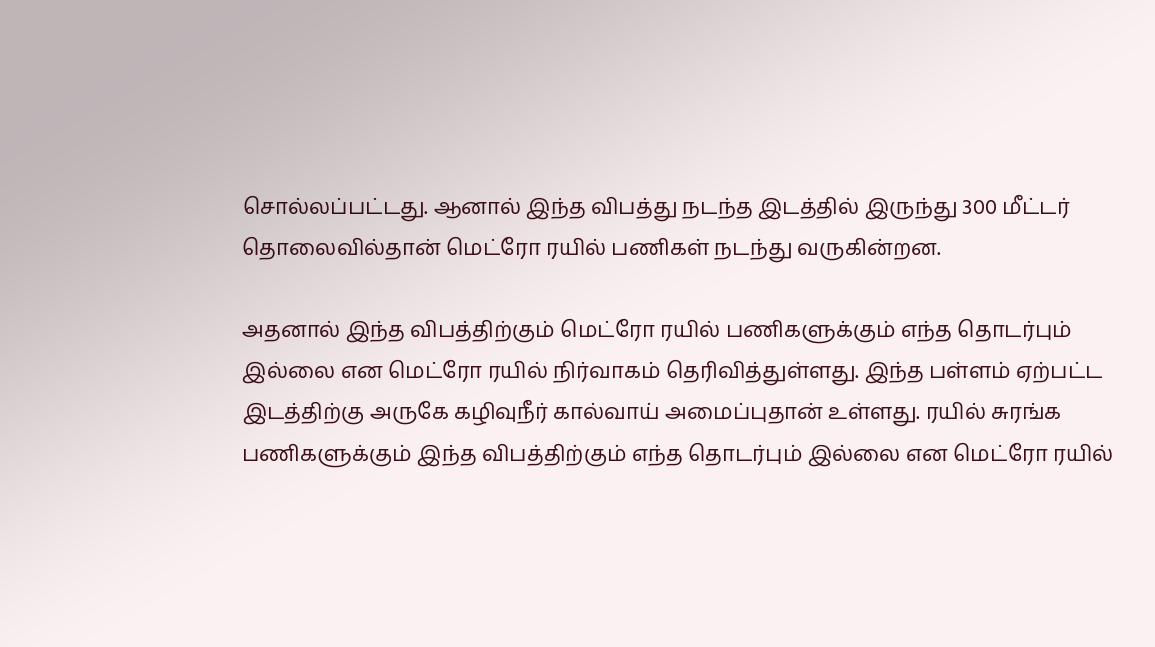சொல்லப்பட்டது. ஆனால் இந்த விபத்து நடந்த இடத்தில் இருந்து 300 மீட்டர் தொலைவில்தான் மெட்ரோ ரயில் பணிகள் நடந்து வருகின்றன.

அதனால் இந்த விபத்திற்கும் மெட்ரோ ரயில் பணிகளுக்கும் எந்த தொடர்பும் இல்லை என மெட்ரோ ரயில் நிர்வாகம் தெரிவித்துள்ளது. இந்த பள்ளம் ஏற்பட்ட இடத்திற்கு அருகே கழிவுநீர் கால்வாய் அமைப்புதான் உள்ளது. ரயில் சுரங்க பணிகளுக்கும் இந்த விபத்திற்கும் எந்த தொடர்பும் இல்லை என மெட்ரோ ரயில்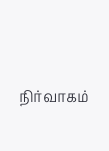நிர்வாகம்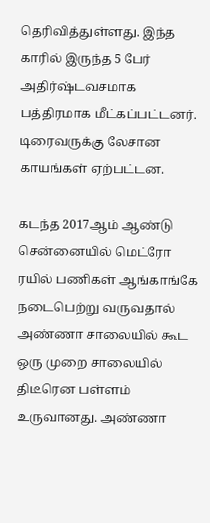தெரிவித்துள்ளது. இந்த காரில் இருந்த 5 பேர் அதிர்ஷ்டவசமாக பத்திரமாக மீட்கப்பட்டனர். டிரைவருக்கு லேசான காயங்கள் ஏற்பட்டன.

கடந்த 2017ஆம் ஆண்டு சென்னையில் மெட்ரோ ரயில் பணிகள் ஆங்காங்கே நடைபெற்று வருவதால் அண்ணா சாலையில் கூட ஒரு முறை சாலையில் திடீரென பள்ளம் உருவானது. அண்ணா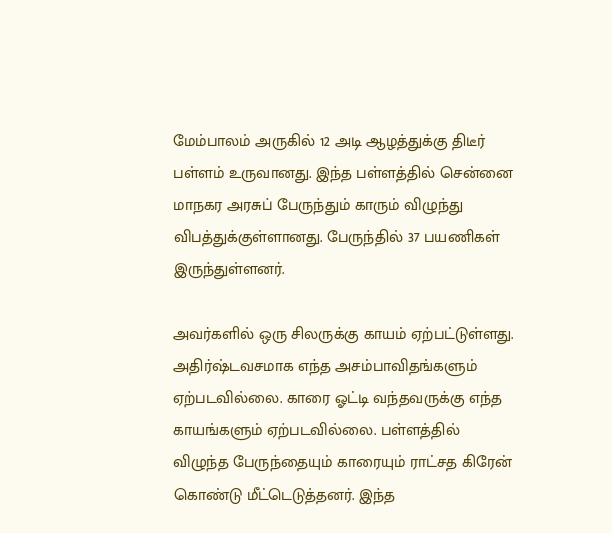மேம்பாலம் அருகில் 12 அடி ஆழத்துக்கு திடீர் பள்ளம் உருவானது. இந்த பள்ளத்தில் சென்னை மாநகர அரசுப் பேருந்தும் காரும் விழுந்து விபத்துக்குள்ளானது. பேருந்தில் 37 பயணிகள் இருந்துள்ளனர்.

அவர்களில் ஒரு சிலருக்கு காயம் ஏற்பட்டுள்ளது. அதிர்ஷ்டவசமாக எந்த அசம்பாவிதங்களும் ஏற்படவில்லை. காரை ஓட்டி வந்தவருக்கு எந்த காயங்களும் ஏற்படவில்லை. பள்ளத்தில் விழுந்த பேருந்தையும் காரையும் ராட்சத கிரேன் கொண்டு மீட்டெடுத்தனர். இந்த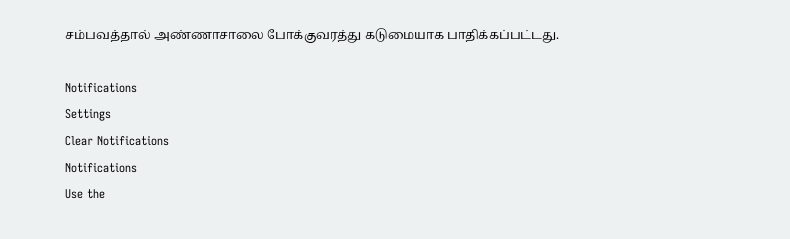சம்பவத்தால் அண்ணாசாலை போக்குவரத்து கடுமையாக பாதிக்கப்பட்டது.

Notifications
Settings
Clear Notifications
Notifications
Use the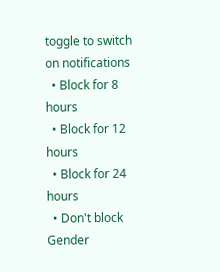toggle to switch on notifications
  • Block for 8 hours
  • Block for 12 hours
  • Block for 24 hours
  • Don't block
Gender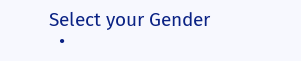Select your Gender
  •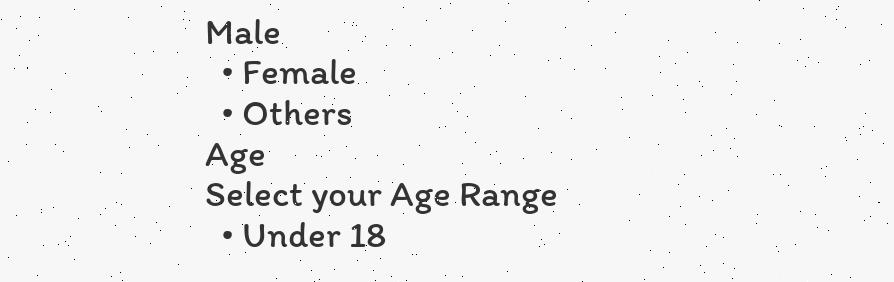Male
  • Female
  • Others
Age
Select your Age Range
  • Under 18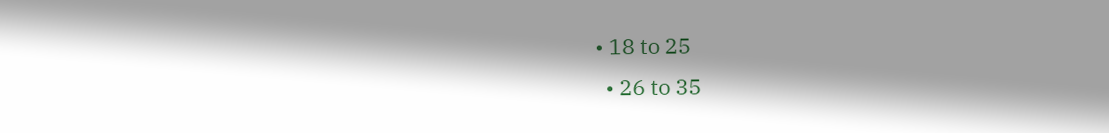• 18 to 25
  • 26 to 35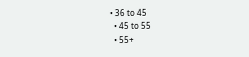• 36 to 45
  • 45 to 55
  • 55+